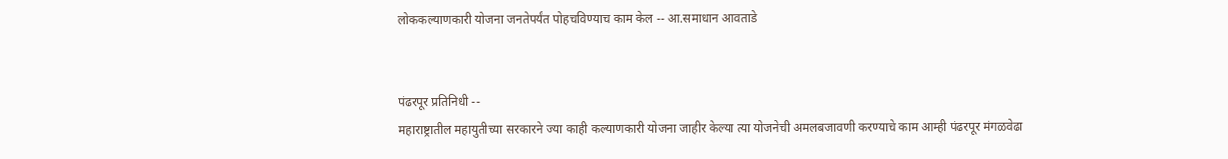लोककल्याणकारी योजना जनतेपर्यंत पोहचविण्याच काम केल -- आ.समाधान आवताडे


पंढरपूर प्रतिनिधी --
महाराष्ट्रातील महायुतीच्या सरकारने ज्या काही कल्याणकारी योजना जाहीर केल्या त्या योजनेची अमलबजावणी करण्याचे काम आम्ही पंढरपूर मंगळवेढा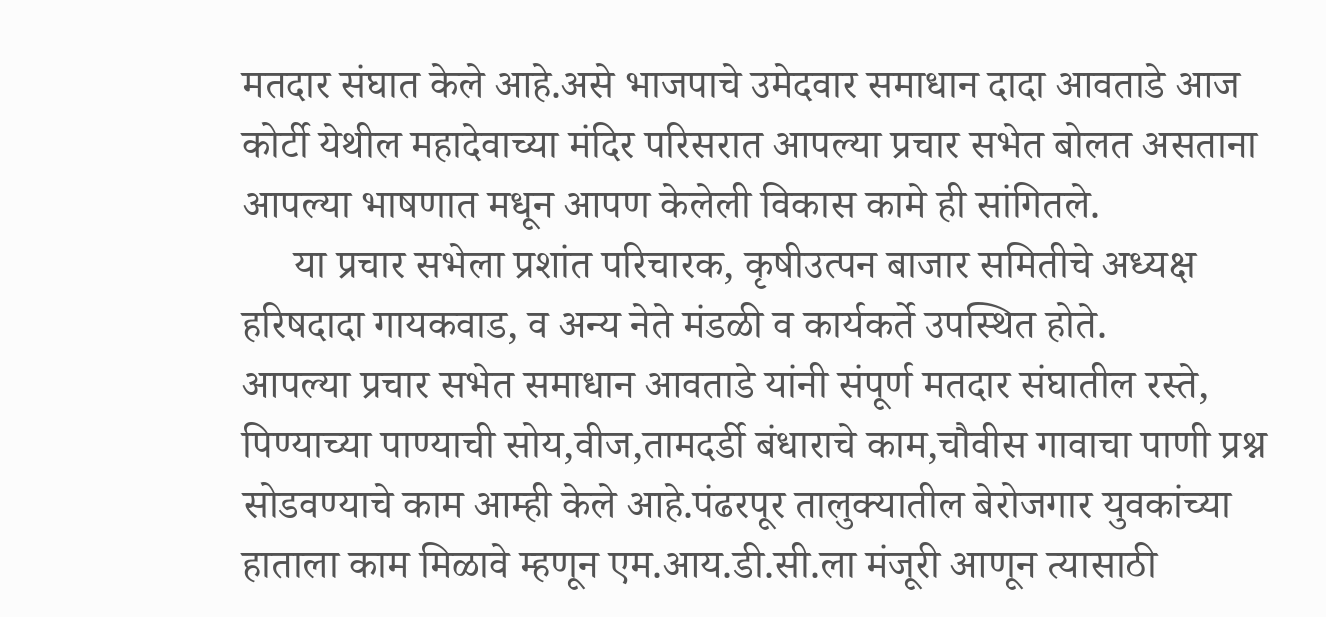मतदार संघात केले आहे.असे भाजपाचे उमेदवार समाधान दादा आवताडे आज कोर्टी येथील महादेवाच्या मंदिर परिसरात आपल्या प्रचार सभेत बोलत असताना आपल्या भाषणात मधून आपण केलेली विकास कामे ही सांगितले.
     या प्रचार सभेला प्रशांत परिचारक, कृषीउत्पन बाजार समितीचे अध्यक्ष हरिषदादा गायकवाड, व अन्य नेते मंडळी व कार्यकर्ते उपस्थित होते.
आपल्या प्रचार सभेत समाधान आवताडे यांनी संपूर्ण मतदार संघातील रस्ते, पिण्याच्या पाण्याची सोय,वीज,तामदर्डी बंधाराचे काम,चौवीस गावाचा पाणी प्रश्न सोडवण्याचे काम आम्ही केले आहे.पंढरपूर तालुक्यातील बेरोजगार युवकांच्या हाताला काम मिळावे म्हणून एम.आय.डी.सी.ला मंजूरी आणून त्यासाठी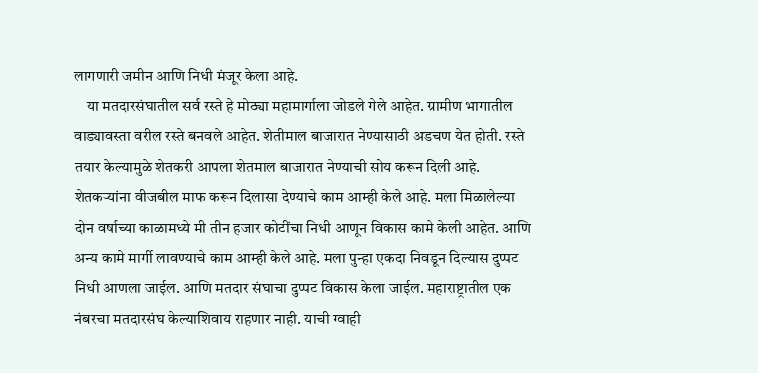लागणारी जमीन आणि निधी मंजूर केला आहे.
    या मतदारसंघातील सर्व रस्ते हे मोठ्या महामार्गाला जोडले गेले आहेत. ग्रामीण भागातील वाड्यावस्ता वरील रस्ते बनवले आहेत. शेतीमाल बाजारात नेण्यासाठी अडचण येत होती. रस्ते तयार केल्यामुळे शेतकरी आपला शेतमाल बाजारात नेण्याची सोय करून दिली आहे. शेतकऱ्यांना वीजबील माफ करून दिलासा देण्याचे काम आम्ही केले आहे. मला मिळालेल्या दोन वर्षाच्या काळामध्ये मी तीन हजार कोटींचा निधी आणून विकास कामे केली आहेत. आणि अन्य कामे मार्गी लावण्याचे काम आम्ही केले आहे. मला पुन्हा एकदा निवडून दिल्यास दुप्पट निधी आणला जाईल. आणि मतदार संघाचा दुप्पट विकास केला जाईल. महाराष्ट्रातील एक नंबरचा मतदारसंघ केल्याशिवाय राहणार नाही. याची ग्वाही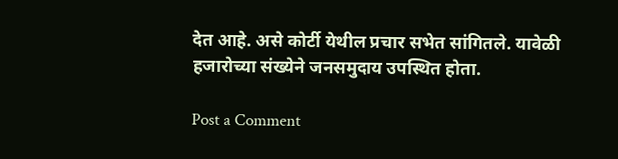देत आहे. असे कोर्टी येथील प्रचार सभेत सांगितले. यावेळी हजारोच्या संख्येने जनसमुदाय उपस्थित होता.

Post a Comment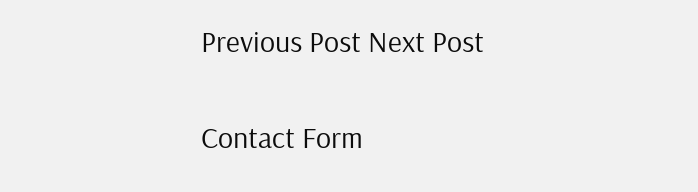Previous Post Next Post

Contact Form